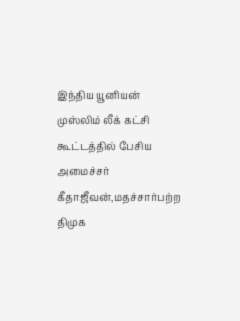இந்திய யூனியன் முஸ்லிம் லீக் கட்சி கூட்டத்தில் பேசிய அமைச்சர் கீதாஜீவன்,மதச்சார்பற்ற திமுக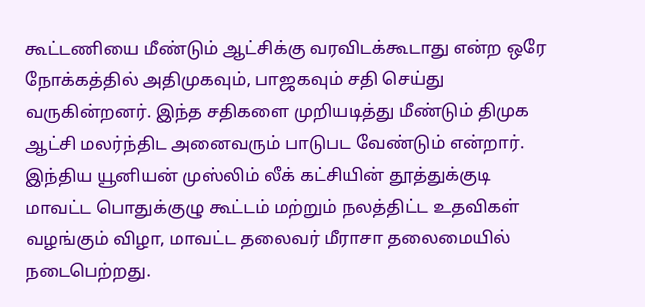கூட்டணியை மீண்டும் ஆட்சிக்கு வரவிடக்கூடாது என்ற ஒரே நோக்கத்தில் அதிமுகவும், பாஜகவும் சதி செய்து வருகின்றனர். இந்த சதிகளை முறியடித்து மீண்டும் திமுக ஆட்சி மலர்ந்திட அனைவரும் பாடுபட வேண்டும் என்றார்.
இந்திய யூனியன் முஸ்லிம் லீக் கட்சியின் தூத்துக்குடி மாவட்ட பொதுக்குழு கூட்டம் மற்றும் நலத்திட்ட உதவிகள் வழங்கும் விழா, மாவட்ட தலைவர் மீராசா தலைமையில் நடைபெற்றது.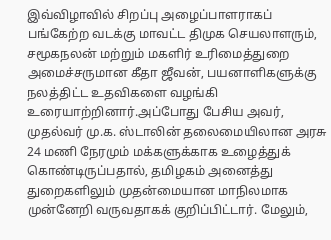இவ்விழாவில் சிறப்பு அழைப்பாளராகப் பங்கேற்ற வடக்கு மாவட்ட திமுக செயலாளரும், சமூகநலன் மற்றும் மகளிர் உரிமைத்துறை அமைச்சருமான கீதா ஜீவன், பயனாளிகளுக்கு நலத்திட்ட உதவிகளை வழங்கி உரையாற்றினார்.அப்போது பேசிய அவர், முதல்வர் மு.க. ஸ்டாலின் தலைமையிலான அரசு 24 மணி நேரமும் மக்களுக்காக உழைத்துக் கொண்டிருப்பதால், தமிழகம் அனைத்து துறைகளிலும் முதன்மையான மாநிலமாக முன்னேறி வருவதாகக் குறிப்பிட்டார். மேலும்,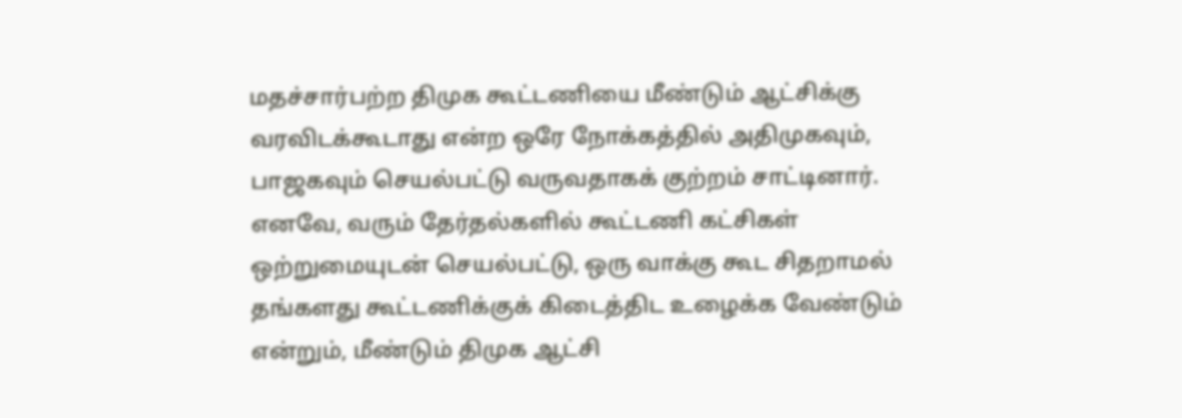மதச்சார்பற்ற திமுக கூட்டணியை மீண்டும் ஆட்சிக்கு வரவிடக்கூடாது என்ற ஒரே நோக்கத்தில் அதிமுகவும், பாஜகவும் செயல்பட்டு வருவதாகக் குற்றம் சாட்டினார். எனவே, வரும் தேர்தல்களில் கூட்டணி கட்சிகள் ஒற்றுமையுடன் செயல்பட்டு, ஒரு வாக்கு கூட சிதறாமல் தங்களது கூட்டணிக்குக் கிடைத்திட உழைக்க வேண்டும் என்றும், மீண்டும் திமுக ஆட்சி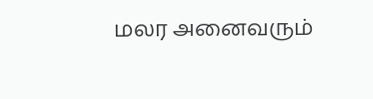மலர அனைவரும்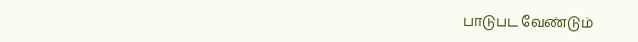பாடுபட வேண்டும்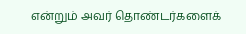என்றும் அவர் தொண்டர்களைக்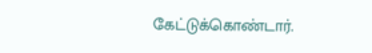கேட்டுக்கொண்டார்.